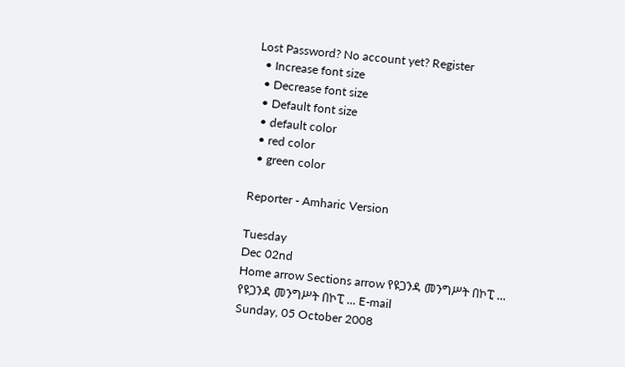Lost Password? No account yet? Register
  • Increase font size
  • Decrease font size
  • Default font size
  • default color
  • red color
  • green color

Reporter - Amharic Version

Tuesday
Dec 02nd
Home arrow Sections arrow የዩጋንዳ መንግሥት በኮፒ ...
የዩጋንዳ መንግሥት በኮፒ ... E-mail
Sunday, 05 October 2008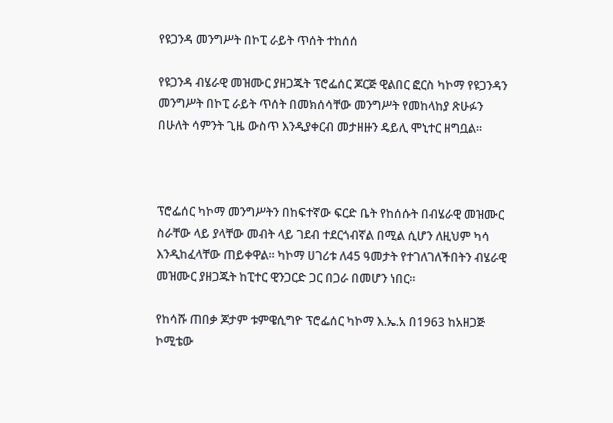የዩጋንዳ መንግሥት በኮፒ ራይት ጥሰት ተከሰሰ

የዩጋንዳ ብሄራዊ መዝሙር ያዘጋጁት ፕሮፌሰር ጆርጅ ዊልበር ፎርስ ካኮማ የዩጋንዳን መንግሥት በኮፒ ራይት ጥሰት በመክሰሳቸው መንግሥት የመከላከያ ጽሁፉን በሁለት ሳምንት ጊዜ ውስጥ እንዲያቀርብ መታዘዙን ዴይሊ ሞኒተር ዘግቧል፡፡



ፕሮፌሰር ካኮማ መንግሥትን በከፍተኛው ፍርድ ቤት የከሰሱት በብሄራዊ መዝሙር ስራቸው ላይ ያላቸው መብት ላይ ገደብ ተደርጎብኛል በሚል ሲሆን ለዚህም ካሳ እንዲከፈላቸው ጠይቀዋል፡፡ ካኮማ ሀገሪቱ ለ45 ዓመታት የተገለገለችበትን ብሄራዊ መዝሙር ያዘጋጁት ከፒተር ዊንጋርድ ጋር በጋራ በመሆን ነበር፡፡

የከሳሹ ጠበቃ ጆታም ቱምዌሲግዮ ፕሮፌሰር ካኮማ እ.ኤ.አ በ1963 ከአዘጋጅ ኮሚቴው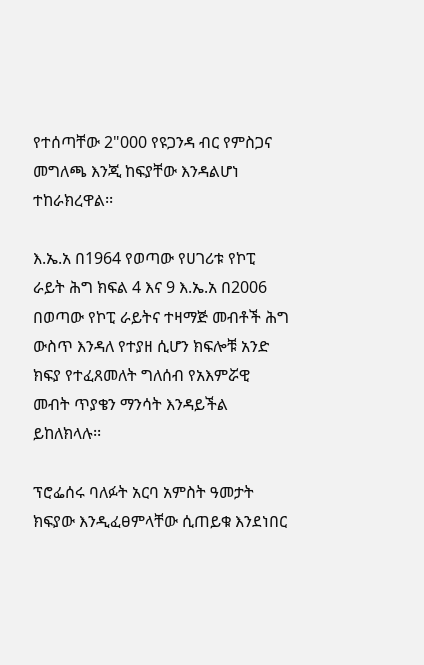የተሰጣቸው 2"000 የዩጋንዳ ብር የምስጋና መግለጫ እንጂ ከፍያቸው እንዳልሆነ ተከራክረዋል፡፡

እ.ኤ.አ በ1964 የወጣው የሀገሪቱ የኮፒ ራይት ሕግ ክፍል 4 እና 9 እ.ኤ.አ በ2006 በወጣው የኮፒ ራይትና ተዛማጅ መብቶች ሕግ ውስጥ እንዳለ የተያዘ ሲሆን ክፍሎቹ አንድ ክፍያ የተፈጸመለት ግለሰብ የአእምሯዊ መብት ጥያቄን ማንሳት እንዳይችል ይከለክላሉ፡፡

ፕሮፌሰሩ ባለፉት አርባ አምስት ዓመታት ክፍያው እንዲፈፀምላቸው ሲጠይቁ እንደነበር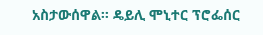አስታውሰዋል፡፡ ዴይሊ ሞኒተር ፕሮፌሰር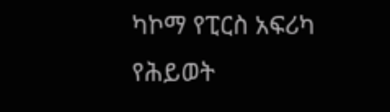ካኮማ የፒርስ አፍሪካ የሕይወት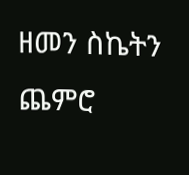ዘመን ስኬትን ጨምሮ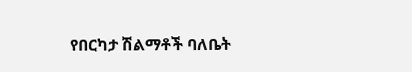የበርካታ ሽልማቶች ባለቤት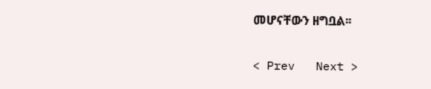መሆናቸውን ዘግቧል፡፡

< Prev   Next >